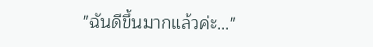"ฉันดีขึ้นมากแล้วค่ะ..."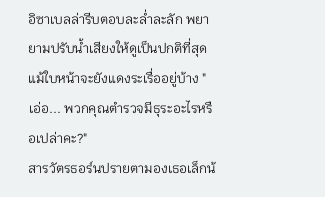อิซาเบลล่ารีบตอบละล่ำละลัก พยายามปรับน้ำเสียงให้ดูเป็นปกติที่สุด แม้ใบหน้าจะยังแดงระเรื่ออยู่บ้าง "เอ่อ... พวกคุณตำรวจมีธุระอะไรหรือเปล่าคะ?"
สารวัตรธอร์นปรายตามองเธอเล็กน้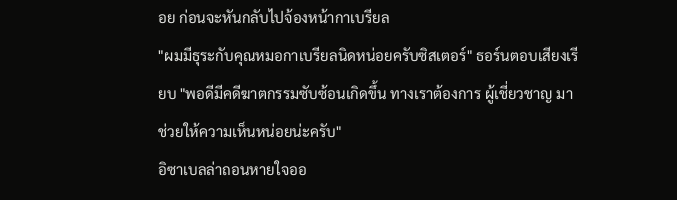อย ก่อนจะหันกลับไปจ้องหน้ากาเบรียล
"ผมมีธุระกับคุณหมอกาเบรียลนิดหน่อยครับซิสเตอร์" ธอร์นตอบเสียงเรียบ "พอดีมีคดีฆาตกรรมซับซ้อนเกิดขึ้น ทางเราต้องการ ผู้เชี่ยวชาญ มาช่วยให้ความเห็นหน่อยน่ะครับ"
อิซาเบลล่าถอนหายใจออ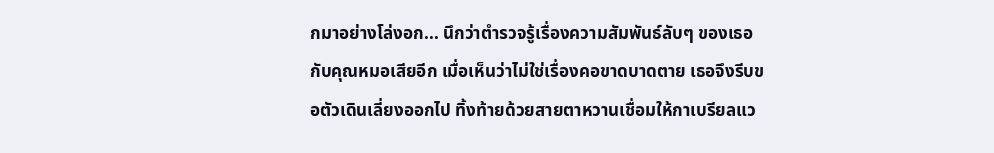กมาอย่างโล่งอก... นึกว่าตำรวจรู้เรื่องความสัมพันธ์ลับๆ ของเธอกับคุณหมอเสียอีก เมื่อเห็นว่าไม่ใช่เรื่องคอขาดบาดตาย เธอจึงรีบขอตัวเดินเลี่ยงออกไป ทิ้งท้ายด้วยสายตาหวานเชื่อมให้กาเบรียลแว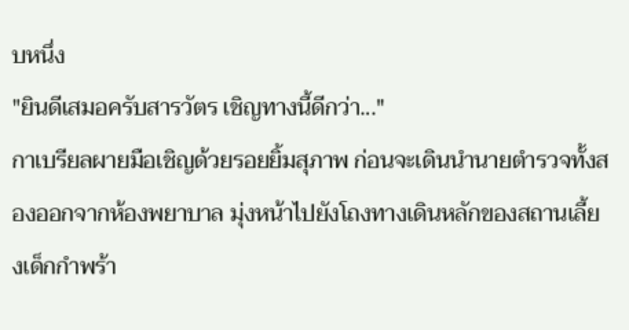บหนึ่ง
"ยินดีเสมอครับสารวัตร เชิญทางนี้ดีกว่า..."
กาเบรียลผายมือเชิญด้วยรอยยิ้มสุภาพ ก่อนจะเดินนำนายตำรวจทั้งสองออกจากห้องพยาบาล มุ่งหน้าไปยังโถงทางเดินหลักของสถานเลี้ยงเด็กกำพร้า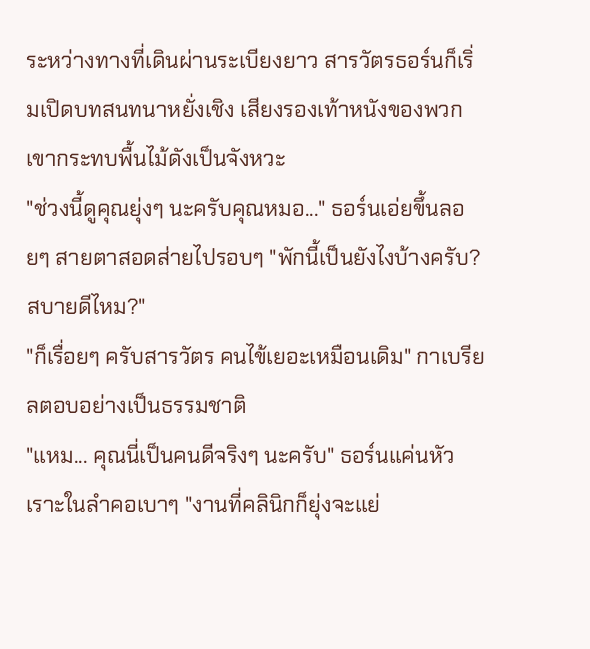ระหว่างทางที่เดินผ่านระเบียงยาว สารวัตรธอร์นก็เริ่มเปิดบทสนทนาหยั่งเชิง เสียงรองเท้าหนังของพวกเขากระทบพื้นไม้ดังเป็นจังหวะ
"ช่วงนี้ดูคุณยุ่งๆ นะครับคุณหมอ..." ธอร์นเอ่ยขึ้นลอยๆ สายตาสอดส่ายไปรอบๆ "พักนี้เป็นยังไงบ้างครับ? สบายดีไหม?"
"ก็เรื่อยๆ ครับสารวัตร คนไข้เยอะเหมือนเดิม" กาเบรียลตอบอย่างเป็นธรรมชาติ
"แหม... คุณนี่เป็นคนดีจริงๆ นะครับ" ธอร์นแค่นหัวเราะในลำคอเบาๆ "งานที่คลินิกก็ยุ่งจะแย่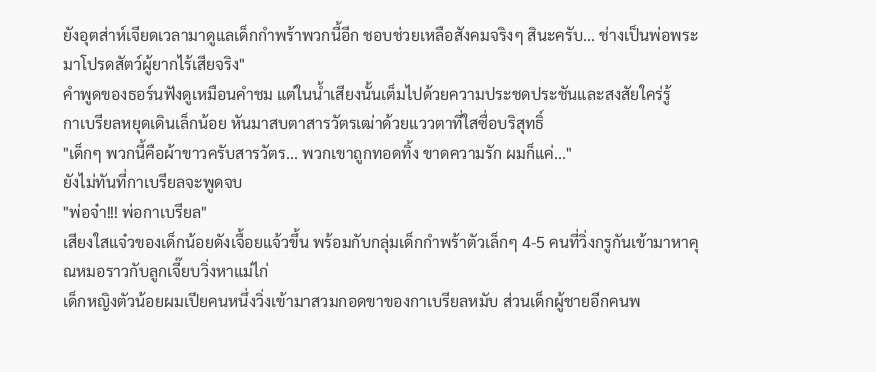ยังอุตส่าห์เจียดเวลามาดูแลเด็กกำพร้าพวกนี้อีก ชอบช่วยเหลือสังคมจริงๆ สินะครับ... ช่างเป็นพ่อพระมาโปรดสัตว์ผู้ยากไร้เสียจริง"
คำพูดของธอร์นฟังดูเหมือนคำชม แต่ในน้ำเสียงนั้นเต็มไปด้วยความประชดประชันและสงสัยใคร่รู้
กาเบรียลหยุดเดินเล็กน้อย หันมาสบตาสารวัตรเฒ่าด้วยแววตาที่ใสซื่อบริสุทธิ์
"เด็กๆ พวกนี้คือผ้าขาวครับสารวัตร... พวกเขาถูกทอดทิ้ง ขาดความรัก ผมก็แค่..."
ยังไม่ทันที่กาเบรียลจะพูดจบ
"พ่อจ๋า!!! พ่อกาเบรียล"
เสียงใสแจ๋วของเด็กน้อยดังเจื้อยแจ้วขึ้น พร้อมกับกลุ่มเด็กกำพร้าตัวเล็กๆ 4-5 คนที่วิ่งกรูกันเข้ามาหาคุณหมอราวกับลูกเจี๊ยบวิ่งหาแม่ไก่
เด็กหญิงตัวน้อยผมเปียคนหนึ่งวิ่งเข้ามาสวมกอดขาของกาเบรียลหมับ ส่วนเด็กผู้ชายอีกคนพ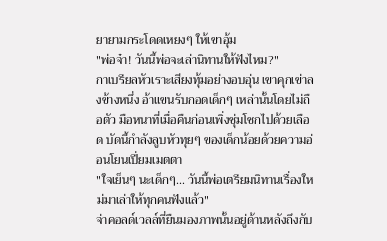ยายามกระโดดเหยงๆ ให้เขาอุ้ม
"พ่อจ๋า! วันนี้พ่อจะเล่านิทานให้ฟังไหม?"
กาเบรียลหัวเราะเสียงทุ้มอย่างอบอุ่น เขาคุกเข่าลงข้างหนึ่ง อ้าแขนรับกอดเด็กๆ เหล่านั้นโดยไม่ถือตัว มือหนาที่เมื่อคืนก่อนเพิ่งชุ่มโชกไปด้วยเลือด บัดนี้กำลังลูบหัวทุยๆ ของเด็กน้อยด้วยความอ่อนโยนเปี่ยมเมตตา
"ใจเย็นๆ นะเด็กๆ... วันนี้พ่อเตรียมนิทานเรื่องใหม่มาเล่าให้ทุกคนฟังแล้ว"
จ่าคอลด์เวลล์ที่ยืนมองภาพนั้นอยู่ด้านหลังถึงกับ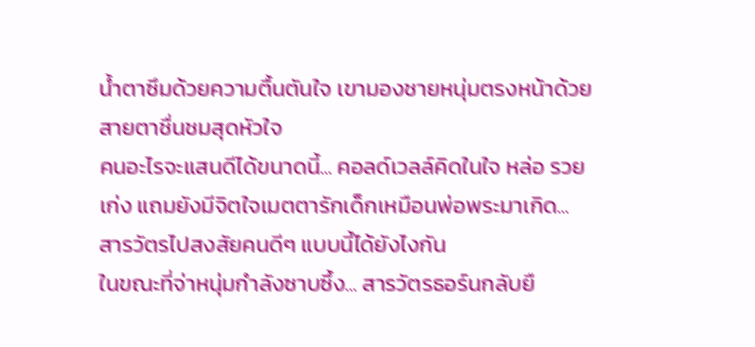น้ำตาซึมด้วยความตื้นตันใจ เขามองชายหนุ่มตรงหน้าด้วยสายตาชื่นชมสุดหัวใจ
คนอะไรจะแสนดีได้ขนาดนี้... คอลด์เวลล์คิดในใจ หล่อ รวย เก่ง แถมยังมีจิตใจเมตตารักเด็กเหมือนพ่อพระมาเกิด... สารวัตรไปสงสัยคนดีๆ แบบนี้ได้ยังไงกัน
ในขณะที่จ่าหนุ่มกำลังซาบซึ้ง... สารวัตรธอร์นกลับยื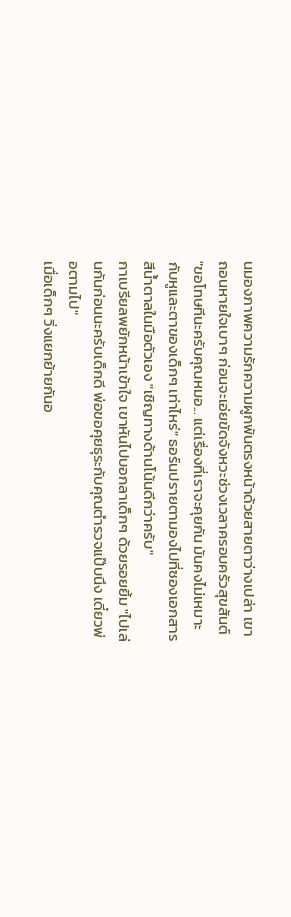นมองภาพความรักความผูกพันตรงหน้าด้วยสายตาว่างเปล่า เขาถอนหายใจเบาๆ ก่อนจะเอ่ยขัดจังหวะช่วงเวลาครอบครัวสุขสันต์
"ขอโทษทีนะครับคุณหมอ... แต่เรื่องที่เราจะคุยกัน มันคงไม่เหมาะกับหูและตาของเด็กๆ เท่าไหร่" ธอร์นปรายตามองไปที่ซองเอกสารสีน้ำตาลในมือตัวเอง "เชิญทางด้านโน้นดีกว่าครับ"
กาเบรียลพยักหน้าเข้าใจ เขาหันไปบอกลาเด็กๆ ด้วยรอยยิ้ม "ไปเล่นกันก่อนนะครับเด็กดี พ่อขอคุยธุระกับคุณตำรวจแป๊บนึง เดี๋ยวพ่อตามไป"
เมื่อเด็กๆ วิ่งแยกย้ายกันอ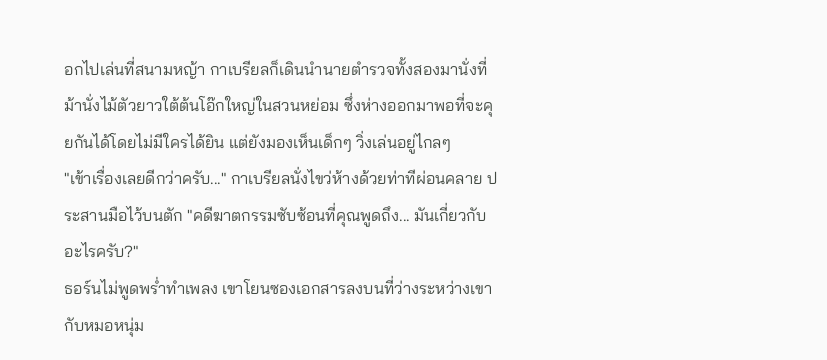อกไปเล่นที่สนามหญ้า กาเบรียลก็เดินนำนายตำรวจทั้งสองมานั่งที่ม้านั่งไม้ตัวยาวใต้ต้นโอ๊กใหญ่ในสวนหย่อม ซึ่งห่างออกมาพอที่จะคุยกันได้โดยไม่มีใครได้ยิน แต่ยังมองเห็นเด็กๆ วิ่งเล่นอยู่ไกลๆ
"เข้าเรื่องเลยดีกว่าครับ..." กาเบรียลนั่งไขว่ห้างด้วยท่าทีผ่อนคลาย ประสานมือไว้บนตัก "คดีฆาตกรรมซับซ้อนที่คุณพูดถึง... มันเกี่ยวกับอะไรครับ?"
ธอร์นไม่พูดพร่ำทำเพลง เขาโยนซองเอกสารลงบนที่ว่างระหว่างเขากับหมอหนุ่ม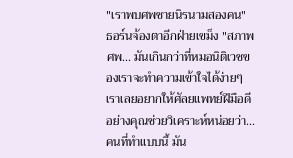"เราพบศพชายนิรนามสองคน" ธอร์นจ้องตาอีกฝ่ายเขม็ง "สภาพศพ... มันเกินกว่าที่หมอนิติเวชของเราจะทำความเข้าใจได้ง่ายๆ เราเลยอยากให้ศัลยแพทย์ฝีมือดีอย่างคุณช่วยวิเคราะห์หน่อยว่า... คนที่ทำแบบนี้ มัน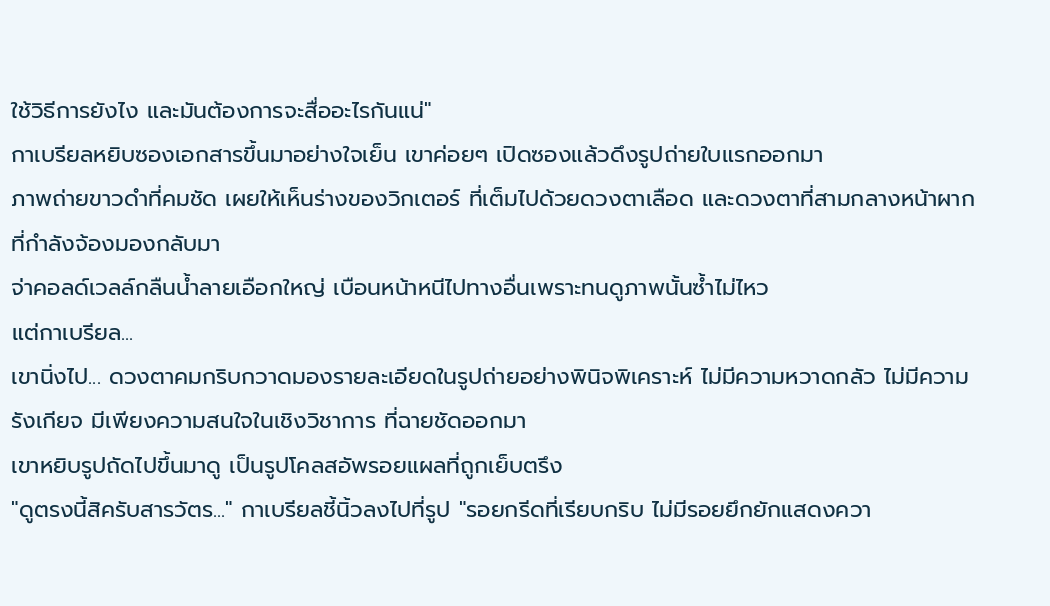ใช้วิธีการยังไง และมันต้องการจะสื่ออะไรกันแน่"
กาเบรียลหยิบซองเอกสารขึ้นมาอย่างใจเย็น เขาค่อยๆ เปิดซองแล้วดึงรูปถ่ายใบแรกออกมา
ภาพถ่ายขาวดำที่คมชัด เผยให้เห็นร่างของวิกเตอร์ ที่เต็มไปด้วยดวงตาเลือด และดวงตาที่สามกลางหน้าผากที่กำลังจ้องมองกลับมา
จ่าคอลด์เวลล์กลืนน้ำลายเอือกใหญ่ เบือนหน้าหนีไปทางอื่นเพราะทนดูภาพนั้นซ้ำไม่ไหว
แต่กาเบรียล...
เขานิ่งไป... ดวงตาคมกริบกวาดมองรายละเอียดในรูปถ่ายอย่างพินิจพิเคราะห์ ไม่มีความหวาดกลัว ไม่มีความรังเกียจ มีเพียงความสนใจในเชิงวิชาการ ที่ฉายชัดออกมา
เขาหยิบรูปถัดไปขึ้นมาดู เป็นรูปโคลสอัพรอยแผลที่ถูกเย็บตรึง
"ดูตรงนี้สิครับสารวัตร..." กาเบรียลชี้นิ้วลงไปที่รูป "รอยกรีดที่เรียบกริบ ไม่มีรอยยึกยักแสดงควา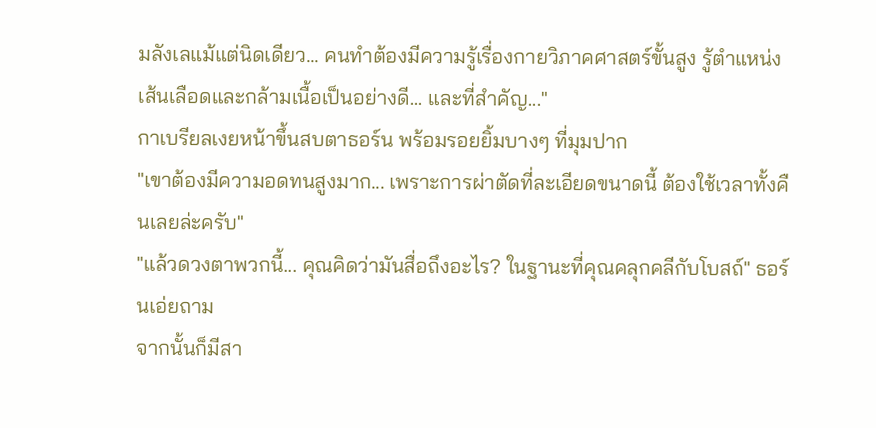มลังเลแม้แต่นิดเดียว... คนทำต้องมีความรู้เรื่องกายวิภาคศาสตร์ขั้นสูง รู้ตำแหน่งเส้นเลือดและกล้ามเนื้อเป็นอย่างดี... และที่สำคัญ..."
กาเบรียลเงยหน้าขึ้นสบตาธอร์น พร้อมรอยยิ้มบางๆ ที่มุมปาก
"เขาต้องมีความอดทนสูงมาก... เพราะการผ่าตัดที่ละเอียดขนาดนี้ ต้องใช้เวลาทั้งคืนเลยล่ะครับ"
"แล้วดวงตาพวกนี้... คุณคิดว่ามันสื่อถึงอะไร? ในฐานะที่คุณคลุกคลีกับโบสถ์" ธอร์นเอ่ยถาม
จากนั้นก็มีสา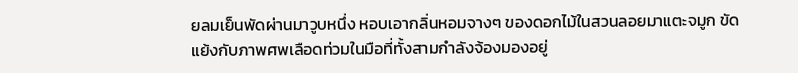ยลมเย็นพัดผ่านมาวูบหนึ่ง หอบเอากลิ่นหอมจางๆ ของดอกไม้ในสวนลอยมาแตะจมูก ขัดแย้งกับภาพศพเลือดท่วมในมือที่ทั้งสามกำลังจ้องมองอยู่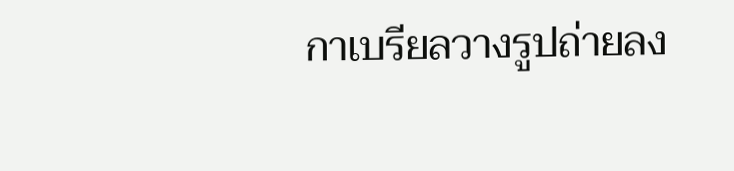กาเบรียลวางรูปถ่ายลง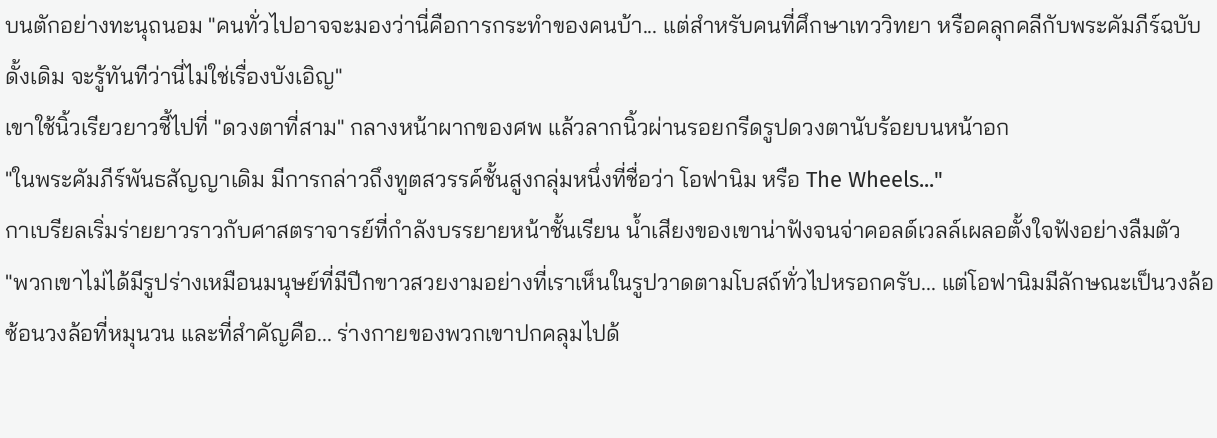บนตักอย่างทะนุถนอม "คนทั่วไปอาจจะมองว่านี่คือการกระทำของคนบ้า... แต่สำหรับคนที่ศึกษาเทววิทยา หรือคลุกคลีกับพระคัมภีร์ฉบับดั้งเดิม จะรู้ทันทีว่านี่ไม่ใช่เรื่องบังเอิญ"
เขาใช้นิ้วเรียวยาวชี้ไปที่ "ดวงตาที่สาม" กลางหน้าผากของศพ แล้วลากนิ้วผ่านรอยกรีดรูปดวงตานับร้อยบนหน้าอก
"ในพระคัมภีร์พันธสัญญาเดิม มีการกล่าวถึงทูตสวรรค์ชั้นสูงกลุ่มหนึ่งที่ชื่อว่า โอฟานิม หรือ The Wheels..."
กาเบรียลเริ่มร่ายยาวราวกับศาสตราจารย์ที่กำลังบรรยายหน้าชั้นเรียน น้ำเสียงของเขาน่าฟังจนจ่าคอลด์เวลล์เผลอตั้งใจฟังอย่างลืมตัว
"พวกเขาไม่ได้มีรูปร่างเหมือนมนุษย์ที่มีปีกขาวสวยงามอย่างที่เราเห็นในรูปวาดตามโบสถ์ทั่วไปหรอกครับ... แต่โอฟานิมมีลักษณะเป็นวงล้อซ้อนวงล้อที่หมุนวน และที่สำคัญคือ... ร่างกายของพวกเขาปกคลุมไปด้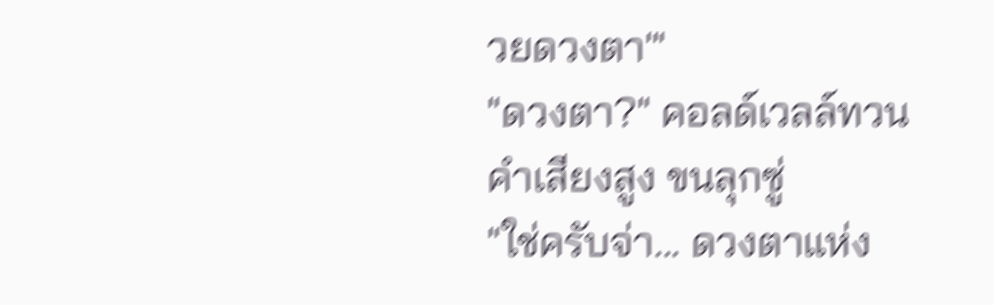วยดวงตา'"
"ดวงตา?" คอลด์เวลล์ทวนคำเสียงสูง ขนลุกซู่
"ใช่ครับจ่า... ดวงตาแห่ง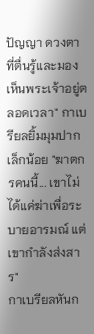ปัญญา ดวงตาที่ตื่นรู้และมองเห็นพระเจ้าอยู่ตลอดเวลา" กาเบรียลยิ้มมุมปากเล็กน้อย "ฆาตกรคนนี้... เขาไม่ได้แค่ฆ่าเพื่อระบายอารมณ์ แต่เขากำลังส่งสาร"
กาเบรียลหันก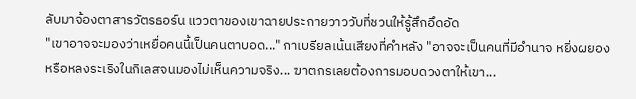ลับมาจ้องตาสารวัตรธอร์น แววตาของเขาฉายประกายวาววับที่ชวนให้รู้สึกอึดอัด
"เขาอาจจะมองว่าเหยื่อคนนี้เป็นคนตาบอด..." กาเบรียลเน้นเสียงที่คำหลัง "อาจจะเป็นคนที่มีอำนาจ หยิ่งผยอง หรือหลงระเริงในกิเลสจนมองไม่เห็นความจริง... ฆาตกรเลยต้องการมอบดวงตาให้เขา...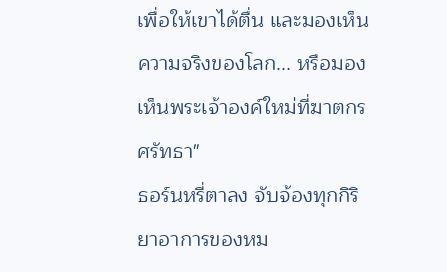เพื่อให้เขาได้ตื่น และมองเห็นความจริงของโลก... หรือมองเห็นพระเจ้าองค์ใหม่ที่ฆาตกรศรัทธา"
ธอร์นหรี่ตาลง จับจ้องทุกกิริยาอาการของหม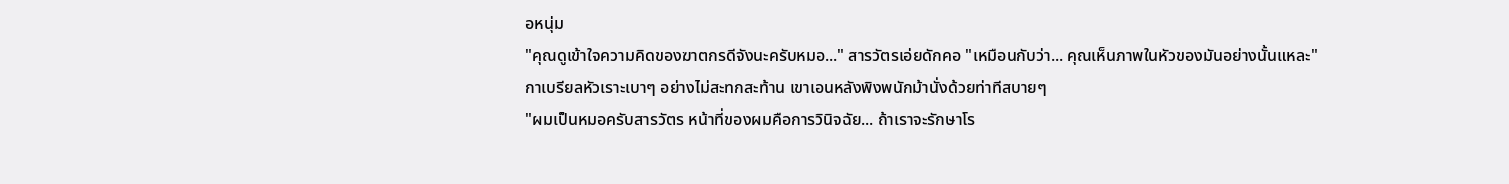อหนุ่ม
"คุณดูเข้าใจความคิดของฆาตกรดีจังนะครับหมอ..." สารวัตรเอ่ยดักคอ "เหมือนกับว่า... คุณเห็นภาพในหัวของมันอย่างนั้นแหละ"
กาเบรียลหัวเราะเบาๆ อย่างไม่สะทกสะท้าน เขาเอนหลังพิงพนักม้านั่งด้วยท่าทีสบายๆ
"ผมเป็นหมอครับสารวัตร หน้าที่ของผมคือการวินิจฉัย... ถ้าเราจะรักษาโร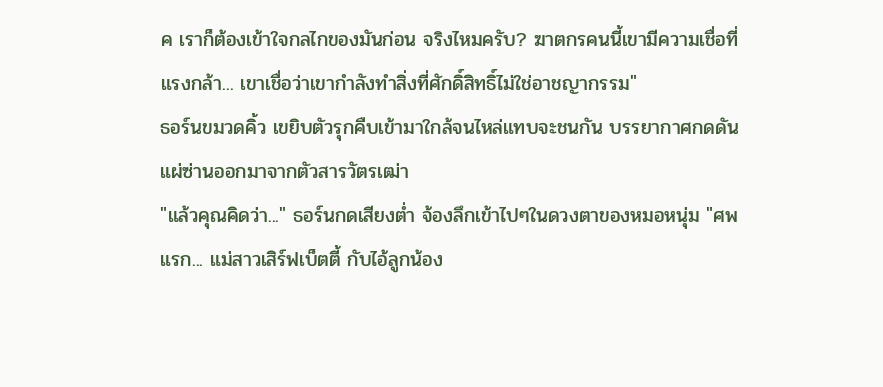ค เราก็ต้องเข้าใจกลไกของมันก่อน จริงไหมครับ? ฆาตกรคนนี้เขามีความเชื่อที่แรงกล้า... เขาเชื่อว่าเขากำลังทำสิ่งที่ศักดิ์สิทธิ์ไม่ใช่อาชญากรรม"
ธอร์นขมวดคิ้ว เขยิบตัวรุกคืบเข้ามาใกล้จนไหล่แทบจะชนกัน บรรยากาศกดดันแผ่ซ่านออกมาจากตัวสารวัตรเฒ่า
"แล้วคุณคิดว่า..." ธอร์นกดเสียงต่ำ จ้องลึกเข้าไปๆในดวงตาของหมอหนุ่ม "ศพแรก... แม่สาวเสิร์ฟเบ็ตตี้ กับไอ้ลูกน้อง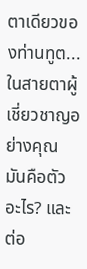ตาเดียวของท่านทูต... ในสายตาผู้เชี่ยวชาญอย่างคุณ มันคือตัวอะไร? และต่อ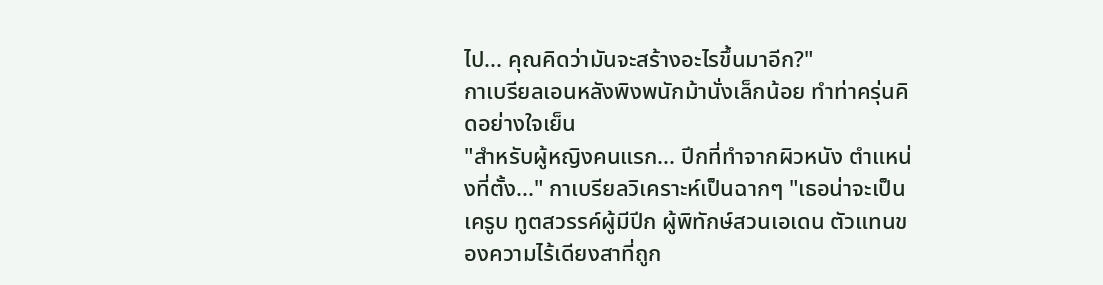ไป... คุณคิดว่ามันจะสร้างอะไรขึ้นมาอีก?"
กาเบรียลเอนหลังพิงพนักม้านั่งเล็กน้อย ทำท่าครุ่นคิดอย่างใจเย็น
"สำหรับผู้หญิงคนแรก... ปีกที่ทำจากผิวหนัง ตำแหน่งที่ตั้ง..." กาเบรียลวิเคราะห์เป็นฉากๆ "เธอน่าจะเป็นเครูบ ทูตสวรรค์ผู้มีปีก ผู้พิทักษ์สวนเอเดน ตัวแทนของความไร้เดียงสาที่ถูก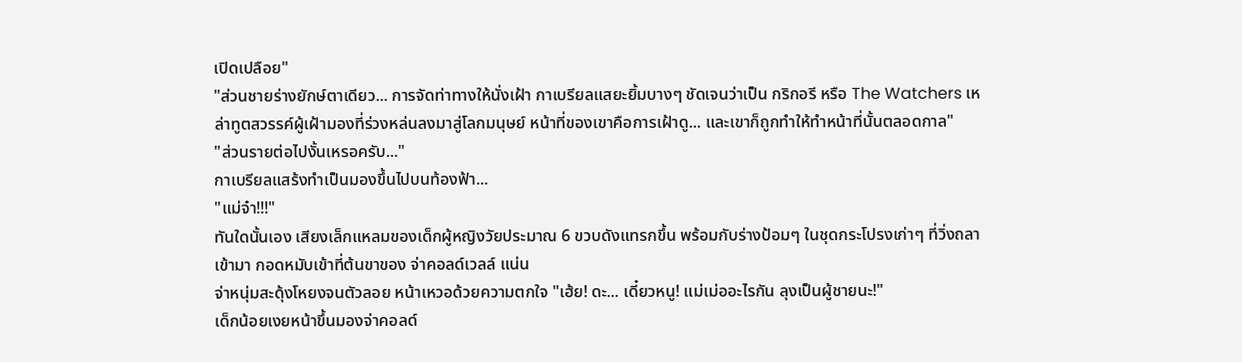เปิดเปลือย"
"ส่วนชายร่างยักษ์ตาเดียว... การจัดท่าทางให้นั่งเฝ้า กาเบรียลแสยะยิ้มบางๆ ชัดเจนว่าเป็น กริกอรี หรือ The Watchers เหล่าทูตสวรรค์ผู้เฝ้ามองที่ร่วงหล่นลงมาสู่โลกมนุษย์ หน้าที่ของเขาคือการเฝ้าดู... และเขาก็ถูกทำให้ทำหน้าที่นั้นตลอดกาล"
"ส่วนรายต่อไปงั้นเหรอครับ..."
กาเบรียลแสร้งทำเป็นมองขึ้นไปบนท้องฟ้า...
"แม่จ๋า!!!"
ทันใดนั้นเอง เสียงเล็กแหลมของเด็กผู้หญิงวัยประมาณ 6 ขวบดังแทรกขึ้น พร้อมกับร่างป้อมๆ ในชุดกระโปรงเก่าๆ ที่วิ่งถลาเข้ามา กอดหมับเข้าที่ต้นขาของ จ่าคอลด์เวลล์ แน่น
จ่าหนุ่มสะดุ้งโหยงจนตัวลอย หน้าเหวอด้วยความตกใจ "เฮ้ย! ดะ... เดี๋ยวหนู! แม่เม่ออะไรกัน ลุงเป็นผู้ชายนะ!"
เด็กน้อยเงยหน้าขึ้นมองจ่าคอลด์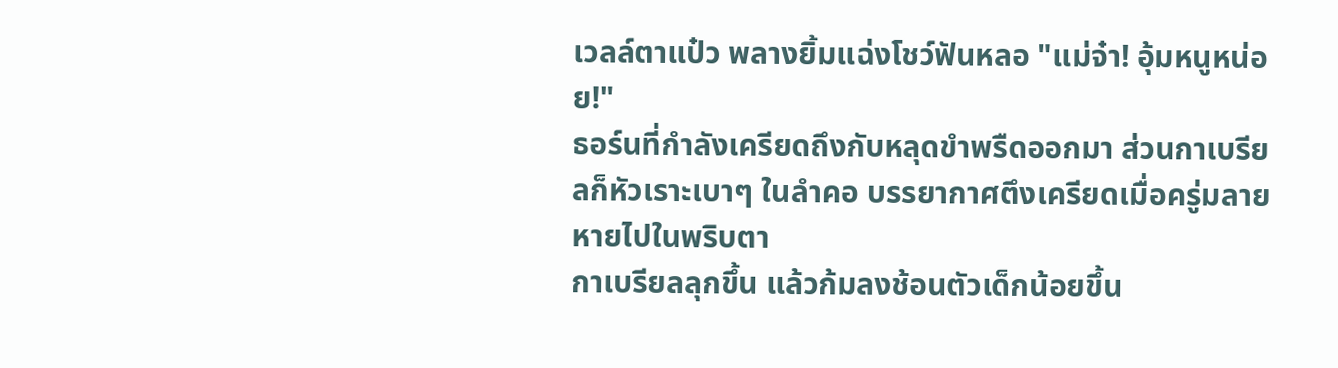เวลล์ตาแป๋ว พลางยิ้มแฉ่งโชว์ฟันหลอ "แม่จ๋า! อุ้มหนูหน่อย!"
ธอร์นที่กำลังเครียดถึงกับหลุดขำพรืดออกมา ส่วนกาเบรียลก็หัวเราะเบาๆ ในลำคอ บรรยากาศตึงเครียดเมื่อครู่มลายหายไปในพริบตา
กาเบรียลลุกขึ้น แล้วก้มลงช้อนตัวเด็กน้อยขึ้น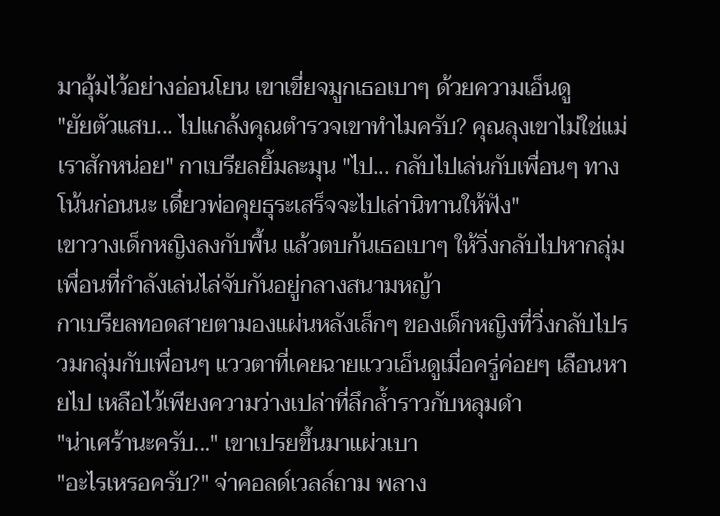มาอุ้มไว้อย่างอ่อนโยน เขาเขี่ยจมูกเธอเบาๆ ด้วยความเอ็นดู
"ยัยตัวแสบ... ไปแกล้งคุณตำรวจเขาทำไมครับ? คุณลุงเขาไม่ใช่แม่เราสักหน่อย" กาเบรียลยิ้มละมุน "ไป... กลับไปเล่นกับเพื่อนๆ ทางโน้นก่อนนะ เดี๋ยวพ่อคุยธุระเสร็จจะไปเล่านิทานให้ฟัง"
เขาวางเด็กหญิงลงกับพื้น แล้วตบก้นเธอเบาๆ ให้วิ่งกลับไปหากลุ่มเพื่อนที่กำลังเล่นไล่จับกันอยู่กลางสนามหญ้า
กาเบรียลทอดสายตามองแผ่นหลังเล็กๆ ของเด็กหญิงที่วิ่งกลับไปรวมกลุ่มกับเพื่อนๆ แววตาที่เคยฉายแววเอ็นดูเมื่อครู่ค่อยๆ เลือนหายไป เหลือไว้เพียงความว่างเปล่าที่ลึกล้ำราวกับหลุมดำ
"น่าเศร้านะครับ..." เขาเปรยขึ้นมาแผ่วเบา
"อะไรเหรอครับ?" จ่าคอลด์เวลล์ถาม พลาง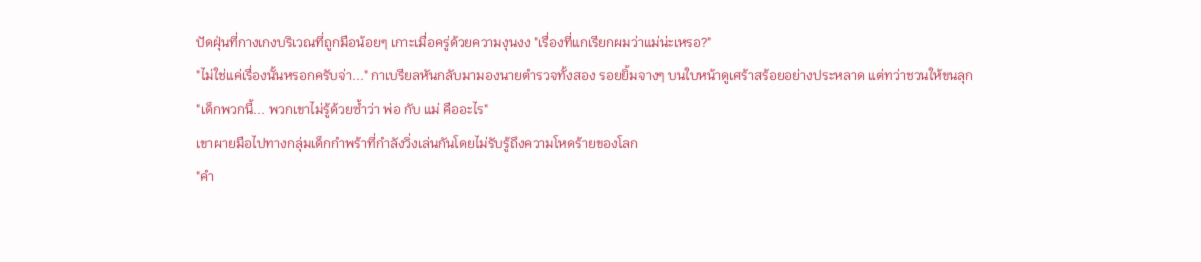ปัดฝุ่นที่กางเกงบริเวณที่ถูกมือน้อยๆ เกาะเมื่อครู่ด้วยความงุนงง "เรื่องที่แกเรียกผมว่าแม่น่ะเหรอ?"
"ไม่ใช่แค่เรื่องนั้นหรอกครับจ่า..." กาเบรียลหันกลับมามองนายตำรวจทั้งสอง รอยยิ้มจางๆ บนใบหน้าดูเศร้าสร้อยอย่างประหลาด แต่ทว่าชวนให้ขนลุก
"เด็กพวกนี้... พวกเขาไม่รู้ด้วยซ้ำว่า พ่อ กับ แม่ คืออะไร"
เขาผายมือไปทางกลุ่มเด็กกำพร้าที่กำลังวิ่งเล่นกันโดยไม่รับรู้ถึงความโหดร้ายของโลก
"คำ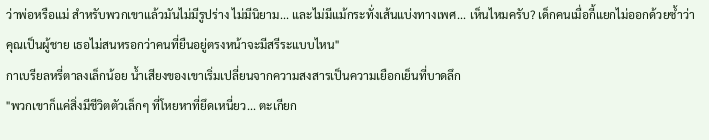ว่าพ่อหรือแม่ สำหรับพวกเขาแล้วมันไม่มีรูปร่าง ไม่มีนิยาม... และไม่มีแม้กระทั่งเส้นแบ่งทางเพศ... เห็นไหมครับ? เด็กคนเมื่อกี้แยกไม่ออกด้วยซ้ำว่าคุณเป็นผู้ชาย เธอไม่สนหรอกว่าคนที่ยืนอยู่ตรงหน้าจะมีสรีระแบบไหน"
กาเบรียลหรี่ตาลงเล็กน้อย น้ำเสียงของเขาเริ่มเปลี่ยนจากความสงสารเป็นความเยือกเย็นที่บาดลึก
"พวกเขาก็แค่สิ่งมีชีวิตตัวเล็กๆ ที่โหยหาที่ยึดเหนี่ยว... ตะเกียก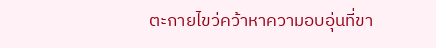ตะกายไขว่คว้าหาความอบอุ่นที่ขา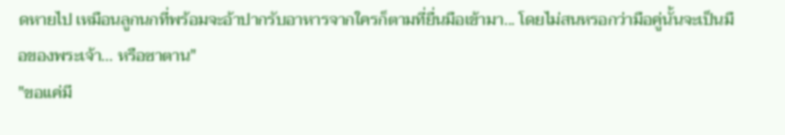ดหายไป เหมือนลูกนกที่พร้อมจะอ้าปากรับอาหารจากใครก็ตามที่ยื่นมือเข้ามา... โดยไม่สนหรอกว่ามือคู่นั้นจะเป็นมือของพระเจ้า... หรือซาตาน"
"ขอแค่มี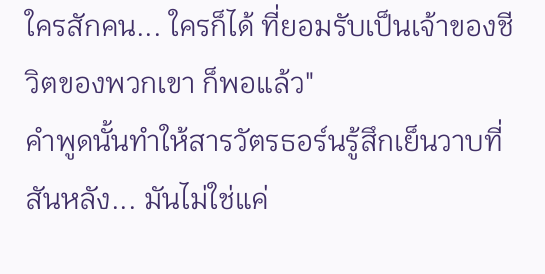ใครสักคน... ใครก็ได้ ที่ยอมรับเป็นเจ้าของชีวิตของพวกเขา ก็พอแล้ว"
คำพูดนั้นทำให้สารวัตรธอร์นรู้สึกเย็นวาบที่สันหลัง... มันไม่ใช่แค่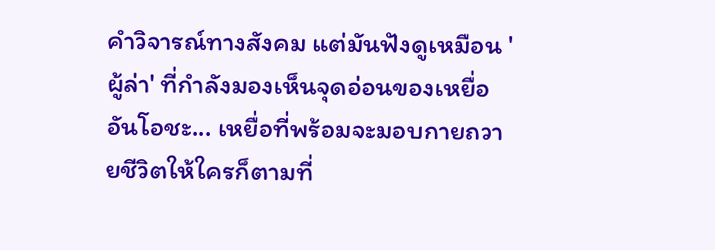คำวิจารณ์ทางสังคม แต่มันฟังดูเหมือน 'ผู้ล่า' ที่กำลังมองเห็นจุดอ่อนของเหยื่ออันโอชะ... เหยื่อที่พร้อมจะมอบกายถวายชีวิตให้ใครก็ตามที่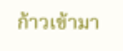ก้าวเข้ามา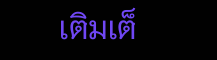เติมเต็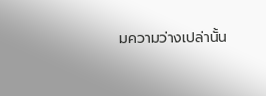มความว่างเปล่านั้น